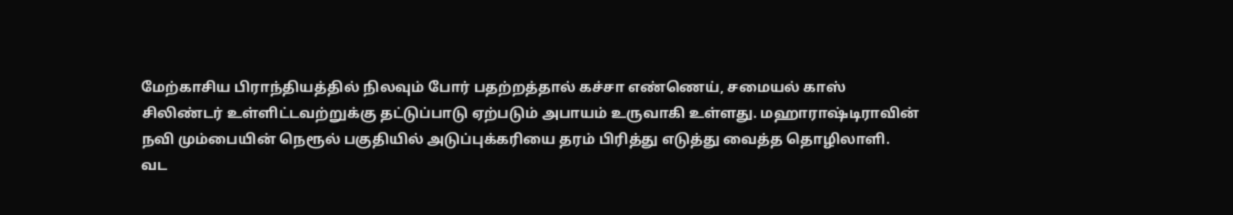மேற்காசிய பிராந்தியத்தில் நிலவும் போர் பதற்றத்தால் கச்சா எண்ணெய், சமையல் காஸ் சிலிண்டர் உள்ளிட்டவற்றுக்கு தட்டுப்பாடு ஏற்படும் அபாயம் உருவாகி உள்ளது. மஹாராஷ்டிராவின் நவி மும்பையின் நெரூல் பகுதியில் அடுப்புக்கரியை தரம் பிரித்து எடுத்து வைத்த தொழிலாளி.
வட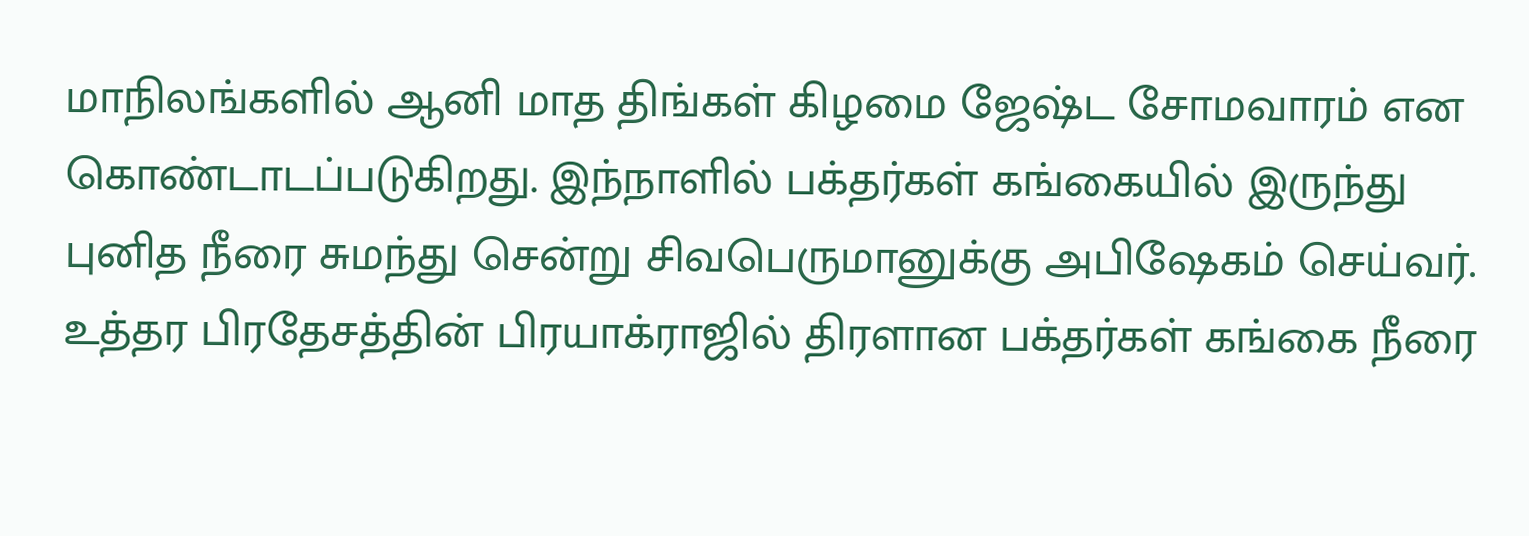மாநிலங்களில் ஆனி மாத திங்கள் கிழமை ஜேஷ்ட சோமவாரம் என கொண்டாடப்படுகிறது. இந்நாளில் பக்தர்கள் கங்கையில் இருந்து புனித நீரை சுமந்து சென்று சிவபெருமானுக்கு அபிஷேகம் செய்வர். உத்தர பிரதேசத்தின் பிரயாக்ராஜில் திரளான பக்தர்கள் கங்கை நீரை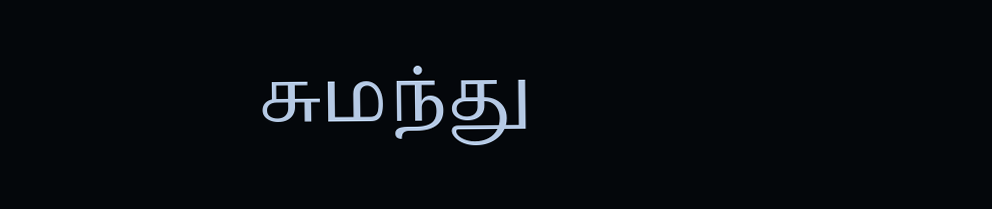சுமந்து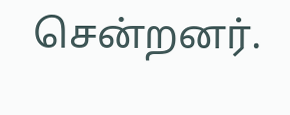சென்றனர்.